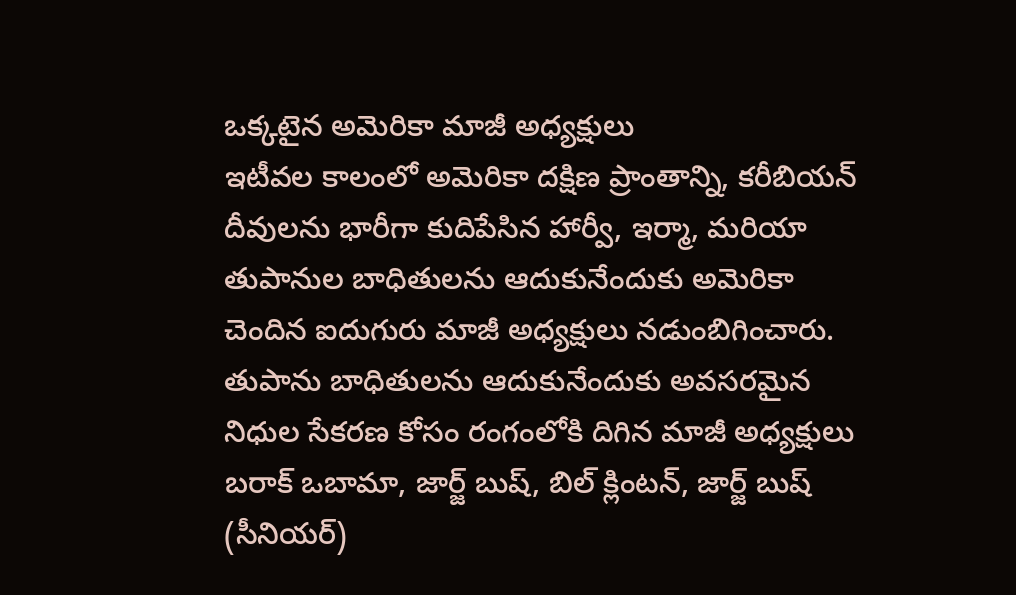ఒక్కటైన అమెరికా మాజీ అధ్యక్షులు
ఇటీవల కాలంలో అమెరికా దక్షిణ ప్రాంతాన్ని, కరీబియన్ దీవులను భారీగా కుదిపేసిన హార్వీ, ఇర్మా, మరియా తుపానుల బాధితులను ఆదుకునేందుకు అమెరికా చెందిన ఐదుగురు మాజీ అధ్యక్షులు నడుంబిగించారు. తుపాను బాధితులను ఆదుకునేందుకు అవసరమైన నిధుల సేకరణ కోసం రంగంలోకి దిగిన మాజీ అధ్యక్షులు బరాక్ ఒబామా, జార్జ్ బుష్, బిల్ క్లింటన్, జార్జ్ బుష్ (సీనియర్)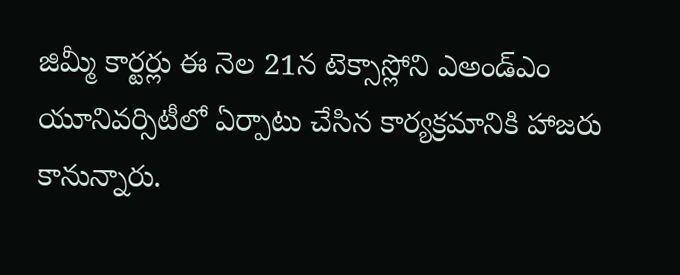జిమ్మీ కార్టర్లు ఈ నెల 21న టెక్సాస్లోని ఎఅండ్ఎం యూనివర్సిటీలో ఏర్పాటు చేసిన కార్యక్రమానికి హాజరు కానున్నారు.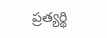ప్రత్యర్థి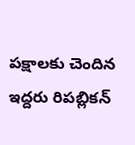పక్షాలకు చెందిన ఇద్దరు రిపబ్లికన్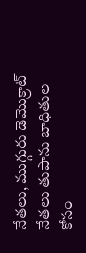నేతలు, ముగ్గురు డెమొక్రాట్ నేతలు తుపాను బాధితుల కోసం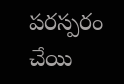పరస్పరం చేయి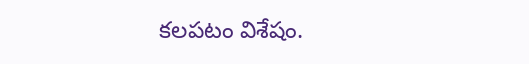కలపటం విశేషం.